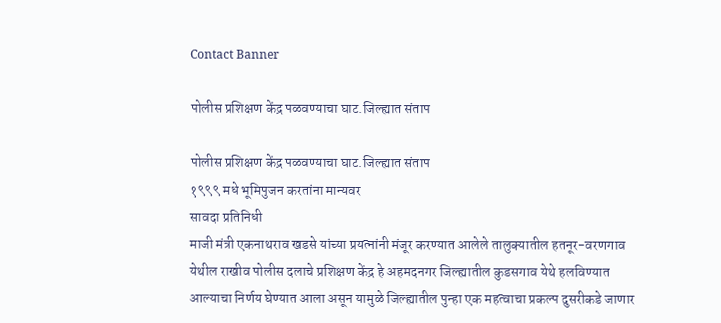Contact Banner

पोलीस प्रशिक्षण केंद्र पळवण्याचा घाट.जिल्ह्यात संताप

पोलीस प्रशिक्षण केंद्र पळवण्याचा घाट.जिल्ह्यात संताप
१९९९ मधे भूमिपुजन करतांना मान्यवर
सावदा प्रतिनिधी
माजी मंत्री एकनाथराव खडसे यांच्या प्रयत्नांनी मंजूर करण्यात आलेले तालुक्यातील हतनूर-वरणगाव येथील राखीव पोलीस दलाचे प्रशिक्षण केंद्र हे अहमदनगर जिल्ह्यातील कुडसगाव येथे हलविण्यात आल्याचा निर्णय घेण्यात आला असून यामुळे जिल्ह्यातील पुन्हा एक महत्वाचा प्रकल्प दुसरीकडे जाणार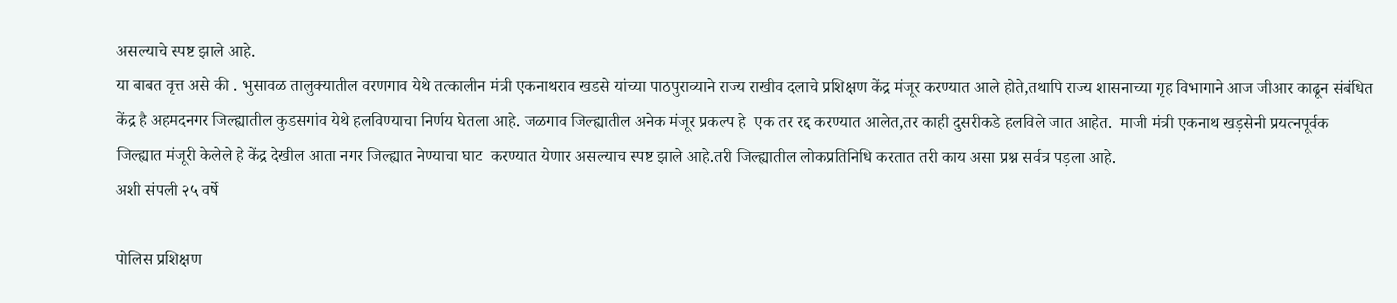असल्याचे स्पष्ट झाले आहे.
या बाबत वृत्त असे की . भुसावळ तालुक्यातील वरणगाव येथे तत्कालीन मंत्री एकनाथराव खडसे यांच्या पाठपुराव्याने राज्य राखीव दलाचे प्रशिक्षण केंद्र मंजूर करण्यात आले होते,तथापि राज्य शासनाच्या गृह विभागाने आज जीआर काढून संबंधित केंद्र है अहमदनगर जिल्ह्यातील कुडसगांव येथे हलविण्याचा निर्णय घेतला आहे. जळगाव जिल्ह्यातील अनेक मंजूर प्रकल्प हे  एक तर रद्द करण्यात आलेत,तर काही दुसरीकडे हलविले जात आहेत.  माजी मंत्री एकनाथ खड़सेनी प्रयत्नपूर्वक जिल्ह्यात मंजूरी केलेले हे केंद्र देखील आता नगर जिल्ह्यात नेण्याचा घाट  करण्यात येणार असल्याच स्पष्ट झाले आहे.तरी जिल्ह्यातील लोकप्रतिनिधि करतात तरी काय असा प्रश्न सर्वत्र पड़ला आहे.
अशी संपली २५ वर्षे

पोलिस प्रशिक्षण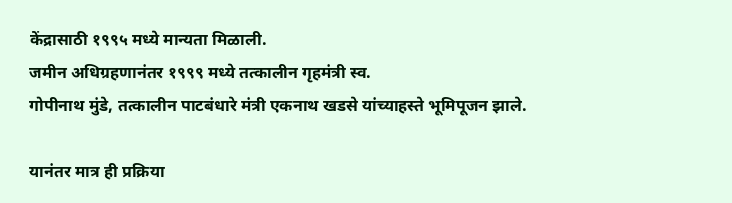केंद्रासाठी १९९५ मध्ये मान्यता मिळाली.
जमीन अधिग्रहणानंतर १९९९ मध्ये तत्कालीन गृहमंत्री स्व.
गोपीनाथ मुंडे, तत्कालीन पाटबंधारे मंत्री एकनाथ खडसे यांच्याहस्ते भूमिपूजन झाले.

यानंतर मात्र ही प्रक्रिया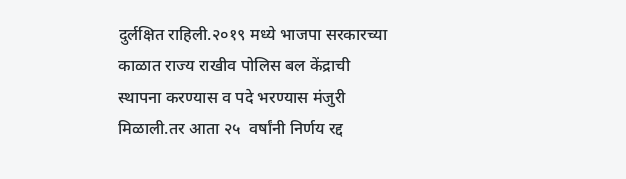दुर्लक्षित राहिली.२०१९ मध्ये भाजपा सरकारच्या काळात राज्य राखीव पोलिस बल केंद्राची स्थापना करण्यास व पदे भरण्यास मंजुरी मिळाली.तर आता २५  वर्षांनी निर्णय रद्द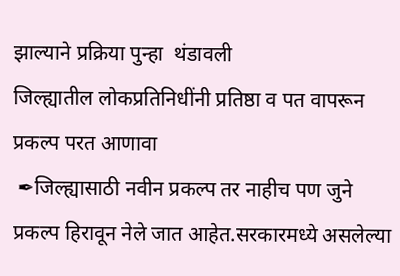झाल्याने प्रक्रिया पुन्हा  थंडावली
जिल्ह्यातील लोकप्रतिनिधींनी प्रतिष्ठा व पत वापरून प्रकल्प परत आणावा
 ✒जिल्ह्यासाठी नवीन प्रकल्प तर नाहीच पण जुने प्रकल्प हिरावून नेले जात आहेत.सरकारमध्ये असलेल्या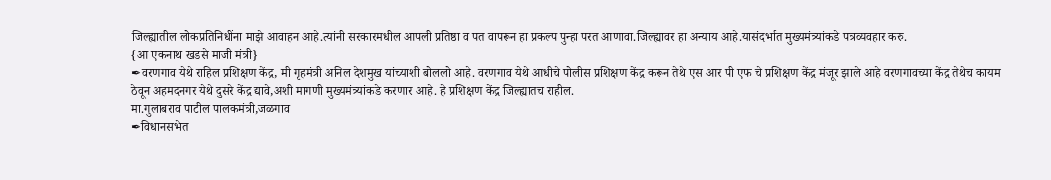जिल्ह्यातील लोकप्रतिनिधींना माझे आवाहन आहे.त्यांनी सरकारमधील आपली प्रतिष्ठा व पत वापरून हा प्रकल्प पुन्हा परत आणावा.जिल्ह्यावर हा अन्याय आहे.यासंदर्भात मुख्यमंत्र्यांकडे पत्रव्यवहार करु.
{आ एकनाथ खडसे माजी मंत्री}
✒वरणगाव येथे राहिल प्रशिक्षण केंद्र, मी गृहमंत्री अनिल देशमुख यांच्याशी बोललो आहे. वरणगाव येथे आधीचे पोलीस प्रशिक्षण केंद्र करून तेथे एस आर पी एफ चे प्रशिक्षण केंद्र मंजूर झाले आहे वरणगावच्या केंद्र तेथेच कायम ठेवून अहमदनगर येथे दुसरे केंद्र द्यावे,अशी मागणी मुख्यमंत्र्यांकडे करणार आहे. हे प्रशिक्षण केंद्र जिल्ह्यातच राहील.
मा.गुलाबराव पाटील पालकमंत्री,जळगाव
✒विधानसभेत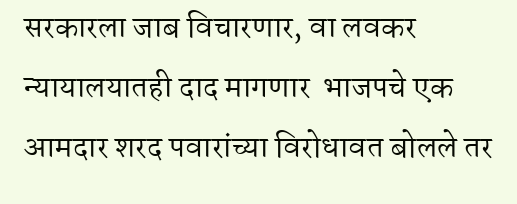सरकारला जाब विचारणार, वा लवकर न्यायालयातही दाद मागणार  भाजपचे एक आमदार शरद पवारांच्या विरोधावत बोलले तर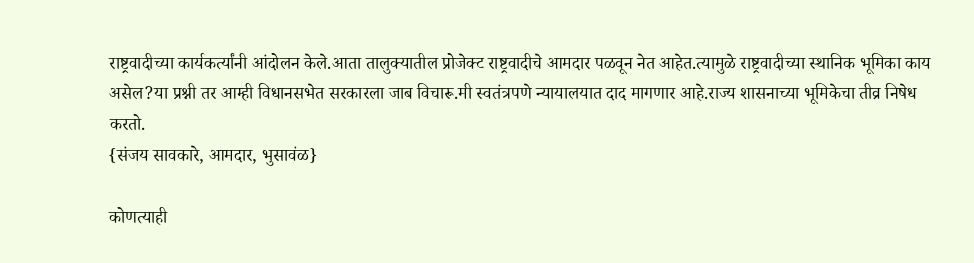राष्ट्रवादीच्या कार्यकर्त्यांनी आंदोलन केले.आता तालुक्यातील प्रोजेक्ट राष्ट्रवादीचे आमदार पळवून नेत आहेत.त्यामुळे राष्ट्रवादीच्या स्थानिक भूमिका काय असेल?या प्रश्नी तर आम्ही विधानसभेत सरकारला जाब विचारू.मी स्वतंत्रपणे न्यायालयात दाद मागणार आहे.राज्य शासनाच्या भूमिकेचा तीव्र निषेध करतो.
{संजय सावकारे, आमदार, भुसावंळ}

कोणत्याही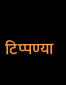टिप्पण्‍या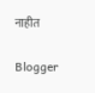नाहीत

Blogger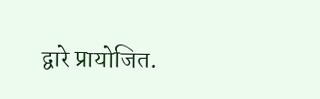द्वारे प्रायोजित.